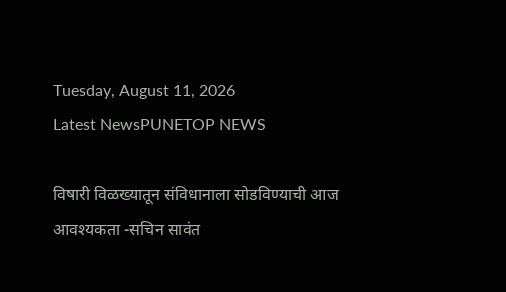Tuesday, August 11, 2026
Latest NewsPUNETOP NEWS

विषारी विळख्यातून संविधानाला सोडविण्याची आज आवश्यकता -सचिन सावंत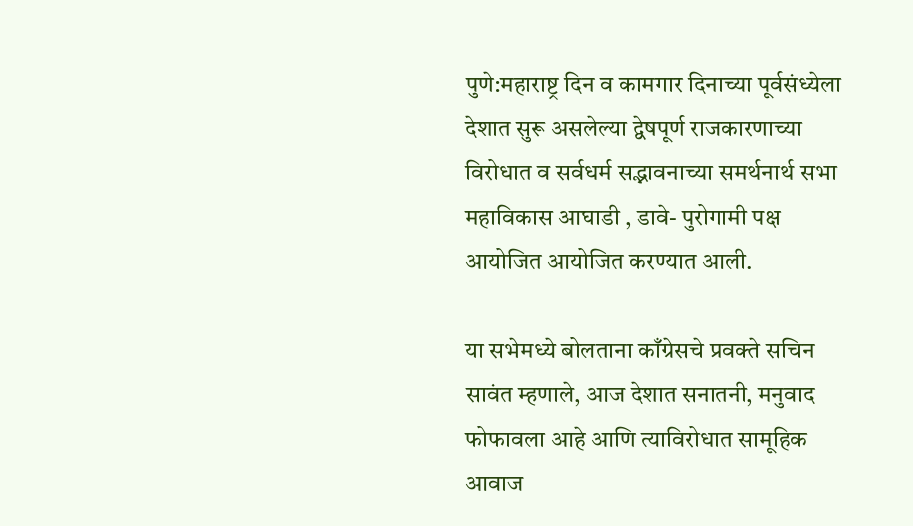पुणे:महाराष्ट्र दिन व कामगार दिनाच्या पूर्वसंध्येला देशात सुरू असलेल्या द्वेषपूर्ण राजकारणाच्या विरोधात व सर्वधर्म सद्भावनाच्या समर्थनार्थ सभा महाविकास आघाडी , डावे- पुरोगामी पक्ष आयोजित आयोजित करण्यात आली.

या सभेमध्ये बोलताना काँग्रेसचे प्रवक्ते सचिन सावंत म्हणाले, आज देशात सनातनी, मनुवाद फोफावला आहे आणि त्याविरोधात सामूहिक आवाज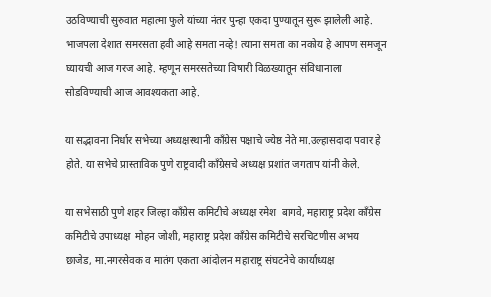उठविण्याची सुरुवात महात्मा फुले यांच्या नंतर पुन्हा एकदा पुण्यातून सुरू झालेली आहे. भाजपला देशात समरसता हवी आहे समता नव्हे! त्याना समता का नकोय हे आपण समजून घ्यायची आज गरज आहे. म्हणून समरसतेच्या विषारी विळख्यातून संविधानाला सोडविण्याची आज आवश्यकता आहे.

या सद्भावना निर्धार सभेच्या अध्यक्षस्थानी काँग्रेस पक्षाचे ज्येष्ठ नेते मा.उल्हासदादा पवार हे होते. या सभेचे प्रास्ताविक पुणे राष्ट्रवादी काँग्रेसचे अध्यक्ष प्रशांत जगताप यांनी केले.

या सभेसाठी पुणे शहर जिल्हा काँग्रेस कमिटीचे अध्यक्ष रमेश  बागवे, महाराष्ट्र प्रदेश काँग्रेस कमिटीचे उपाध्यक्ष  मोहन जोशी, महाराष्ट्र प्रदेश काँग्रेस कमिटीचे सरचिटणीस अभय छाजेड, मा.नगरसेवक व मातंग एकता आंदोलन महाराष्ट्र संघटनेचे कार्याध्यक्ष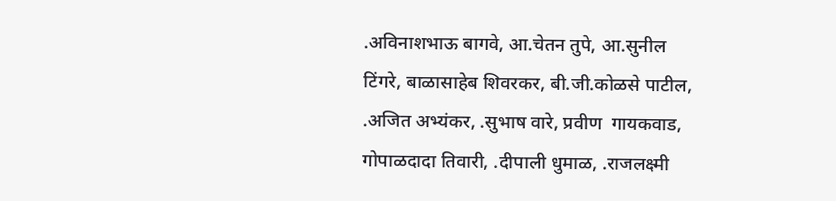.अविनाशभाऊ बागवे, आ.चेतन तुपे, आ.सुनील टिंगरे, बाळासाहेब शिवरकर, बी.जी.कोळसे पाटील, .अजित अभ्यंकर, .सुभाष वारे, प्रवीण  गायकवाड, गोपाळदादा तिवारी, .दीपाली धुमाळ, .राजलक्ष्मी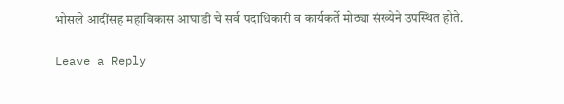भोसले आदींसह महाविकास आघाडी चे सर्व पदाधिकारी व कार्यकर्ते मोठ्या संख्येने उपस्थित होते.

Leave a Reply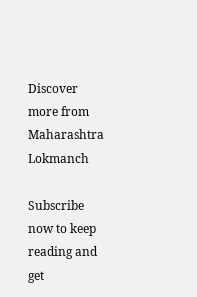Discover more from Maharashtra Lokmanch

Subscribe now to keep reading and get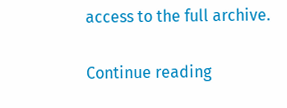access to the full archive.

Continue reading